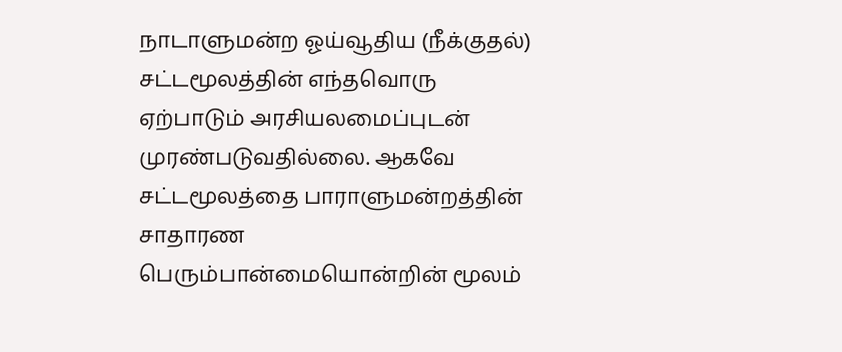நாடாளுமன்ற ஓய்வூதிய (நீக்குதல்) சட்டமூலத்தின் எந்தவொரு ஏற்பாடும் அரசியலமைப்புடன் முரண்படுவதில்லை. ஆகவே சட்டமூலத்தை பாராளுமன்றத்தின் சாதாரண பெரும்பான்மையொன்றின் மூலம்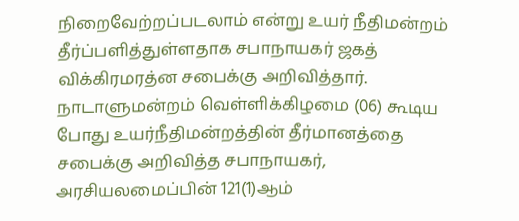நிறைவேற்றப்படலாம் என்று உயர் நீதிமன்றம் தீர்ப்பளித்துள்ளதாக சபாநாயகர் ஜகத் விக்கிரமரத்ன சபைக்கு அறிவித்தார்.
நாடாளுமன்றம் வெள்ளிக்கிழமை (06) கூடிய போது உயர்நீதிமன்றத்தின் தீர்மானத்தை சபைக்கு அறிவித்த சபாநாயகர், அரசியலமைப்பின் 121(1)ஆம்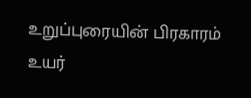உறுப்புரையின் பிரகாரம் உயர்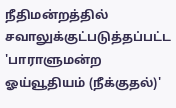நீதிமன்றத்தில் சவாலுக்குட்படுத்தப்பட்ட 'பாராளுமன்ற ஓய்வூதியம் (நீக்குதல்)'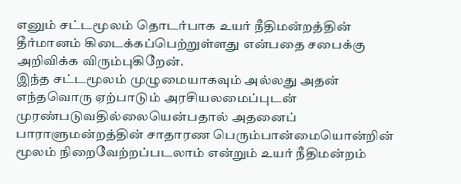எனும் சட்டமூலம் தொடர்பாக உயர் நீதிமன்றத்தின் தீர்மானம் கிடைக்கப்பெற்றுள்ளது என்பதை சபைக்கு அறிவிக்க விரும்புகிறேன்.
இந்த சட்டமூலம் முழுமையாகவும் அல்லது அதன் எந்தவொரு ஏற்பாடும் அரசியலமைப்புடன் முரண்படுவதில்லையென்பதால் அதனைப் பாராளுமன்றத்தின் சாதாரண பெரும்பான்மையொன்றின் மூலம் நிறைவேற்றப்படலாம் என்றும் உயர் நீதிமன்றம்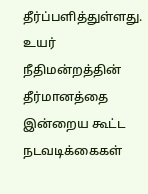தீர்ப்பளித்துள்ளது.
உயர் நீதிமன்றத்தின் தீர்மானத்தை இன்றைய கூட்ட நடவடிக்கைகள்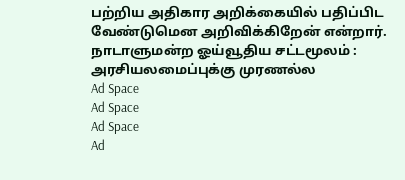பற்றிய அதிகார அறிக்கையில் பதிப்பிட வேண்டுமென அறிவிக்கிறேன் என்றார்.
நாடாளுமன்ற ஓய்வூதிய சட்டமூலம் : அரசியலமைப்புக்கு முரணல்ல
Ad Space
Ad Space
Ad Space
Ad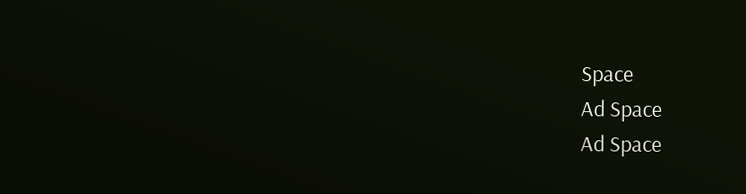Space
Ad Space
Ad Space